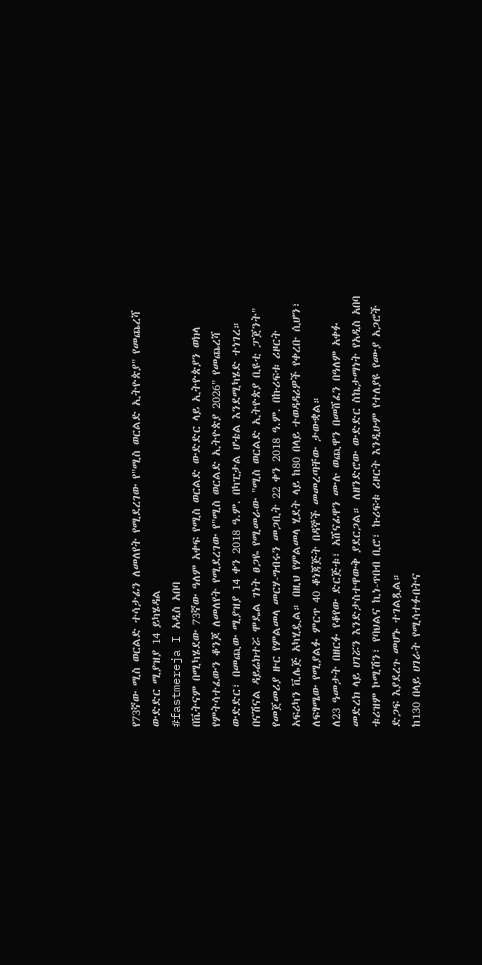የ73ኛው ሚስ ወርልድ ተሳታፊን ለመለየት የሚደረገው የ"ሚስ ወርልድ ኢትዮጵያ" የመጨረሻ ውድድር ሚያዝያ 14 ይካሄዳል
#fastmereja I አዲስ አበባ
በቬትናም በሚካሄደው 73ኛው ዓለም አቀፍ የሚስ ወርልድ ውድድር ላይ ኢትዮጵያን ወክላ የምትሳተፈውን ቆንጆ ለመለየት የሚደረገው የ"ሚስ ወርልድ ኢትዮጵያ 2026" የመጨረሻ ውድድር፣ በመጪው ሚያዝያ 14 ቀን 2018 ዓ.ም. በካፒታል ሆቴል እንደሚካሄድ ተነገረ።
በናሽናል ዳይሬክተሯ ሞዴል ገነት ፀጋዬ የሚመራው "ሚስ ወርልድ ኢትዮጵያ ቢዩቲ ፓጀንት" የመጀመሪያ ዙር የምልመላ መርሃ-ግብሩን መጋቢት 22 ቀን 2018 ዓ.ም. በኩሪፍቱ ሪዞርት አፍሪካን ቪሌጅ አካሂዷል። በዚህ የምልመላ ሂደት ላይ ከ80 በላይ ተወዳዳሪዎች የቀረቡ ሲሆን፣ ለፍፃሜው የሚያልፉ ምርጥ 40 ቆነጃጅት በዳኞች መመረጣቸው ታውቋል።
ለ23 ዓመታት በዘርፉ የቆየው ድርጅቱ፣ አሸናፊዋን ሙሉ ወጪዋን በመሸፈን በዓለም አቀፉ መድረክ ላይ ሀገሯን እንድታስተዋውቅ ያደርጋል። ለዘንድሮው ውድድር ስኬታማነት የአዲስ አበባ ቱሪዝም ኮሚሽን፣ የባህልና ኪነ-ጥበብ ቢሮ፣ ኩሪፍቱ ሪዞርት እንዲሁም የተለያዩ የሙያ አጋሮች ድጋፍ እያደረጉ መሆኑ ተገልጿል።
ከ130 በላይ ሀገራት የሚሳተፉበትና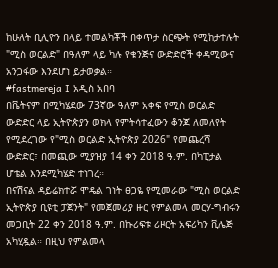ከሁለት ቢሊዮን በላይ ተመልካቾች በቀጥታ ስርጭት የሚከታተሉት "ሚስ ወርልድ" በዓለም ላይ ካሉ የቁንጅና ውድድሮች ቀዳሚውና አንጋፋው እንደሆነ ይታወቃል።
#fastmereja I አዲስ አበባ
በቬትናም በሚካሄደው 73ኛው ዓለም አቀፍ የሚስ ወርልድ ውድድር ላይ ኢትዮጵያን ወክላ የምትሳተፈውን ቆንጆ ለመለየት የሚደረገው የ"ሚስ ወርልድ ኢትዮጵያ 2026" የመጨረሻ ውድድር፣ በመጪው ሚያዝያ 14 ቀን 2018 ዓ.ም. በካፒታል ሆቴል እንደሚካሄድ ተነገረ።
በናሽናል ዳይሬክተሯ ሞዴል ገነት ፀጋዬ የሚመራው "ሚስ ወርልድ ኢትዮጵያ ቢዩቲ ፓጀንት" የመጀመሪያ ዙር የምልመላ መርሃ-ግብሩን መጋቢት 22 ቀን 2018 ዓ.ም. በኩሪፍቱ ሪዞርት አፍሪካን ቪሌጅ አካሂዷል። በዚህ የምልመላ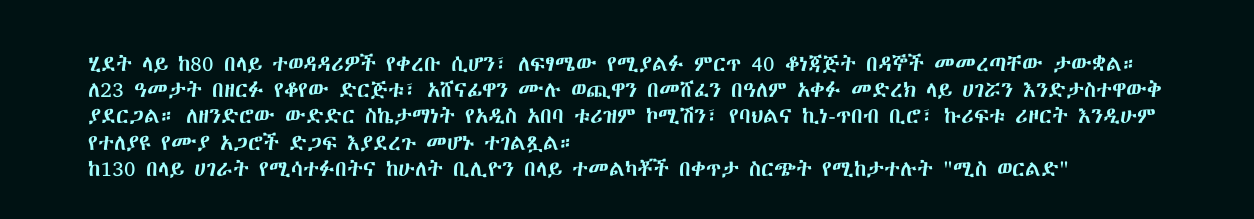ሂደት ላይ ከ80 በላይ ተወዳዳሪዎች የቀረቡ ሲሆን፣ ለፍፃሜው የሚያልፉ ምርጥ 40 ቆነጃጅት በዳኞች መመረጣቸው ታውቋል።
ለ23 ዓመታት በዘርፉ የቆየው ድርጅቱ፣ አሸናፊዋን ሙሉ ወጪዋን በመሸፈን በዓለም አቀፉ መድረክ ላይ ሀገሯን እንድታስተዋውቅ ያደርጋል። ለዘንድሮው ውድድር ስኬታማነት የአዲስ አበባ ቱሪዝም ኮሚሽን፣ የባህልና ኪነ-ጥበብ ቢሮ፣ ኩሪፍቱ ሪዞርት እንዲሁም የተለያዩ የሙያ አጋሮች ድጋፍ እያደረጉ መሆኑ ተገልጿል።
ከ130 በላይ ሀገራት የሚሳተፉበትና ከሁለት ቢሊዮን በላይ ተመልካቾች በቀጥታ ስርጭት የሚከታተሉት "ሚስ ወርልድ"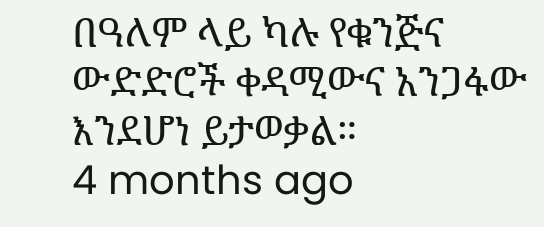በዓለም ላይ ካሉ የቁንጅና ውድድሮች ቀዳሚውና አንጋፋው እንደሆነ ይታወቃል።
4 months ago